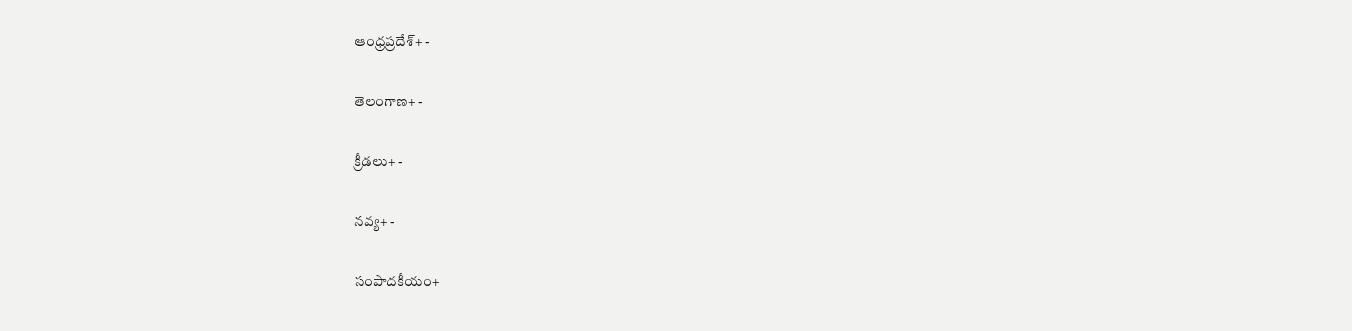ఆంధ్రప్రదేశ్+ -

తెలంగాణ+ -

క్రీడలు+ -

నవ్య+ -

సంపాదకీయం+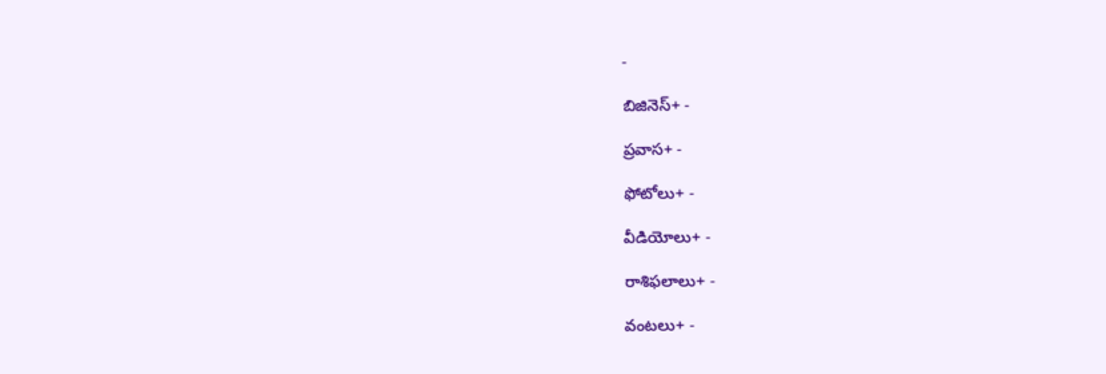-

బిజినెస్+ -

ప్రవాస+ -

ఫోటోలు+ -

వీడియోలు+ -

రాశిఫలాలు+ -

వంటలు+ -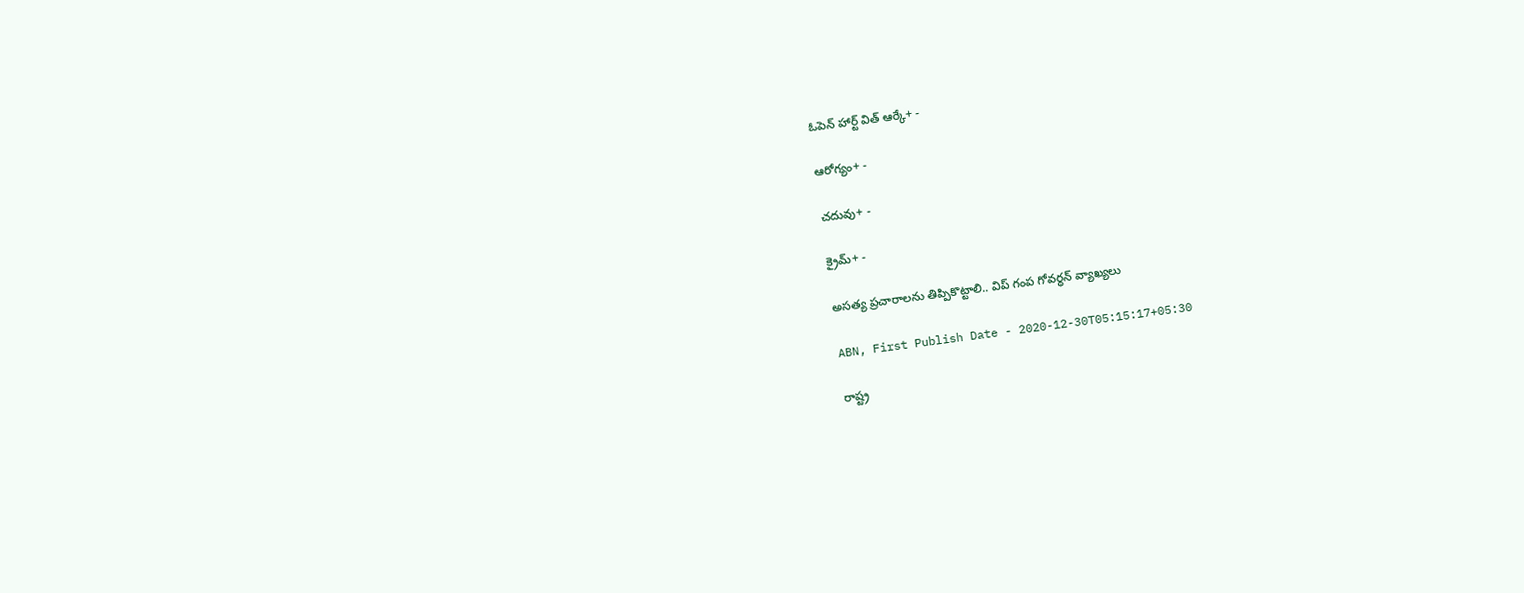ఓపెన్ హార్ట్ విత్ ఆర్కే+ -

ఆరోగ్యం+ -

చదువు+ -

క్రైమ్+ -

అసత్య ప్రచారాలను తిప్పికొట్టాలి.. విప్ గంప గోవర్ధన్ వ్యాఖ్యలు

ABN, First Publish Date - 2020-12-30T05:15:17+05:30

రాష్ట్ర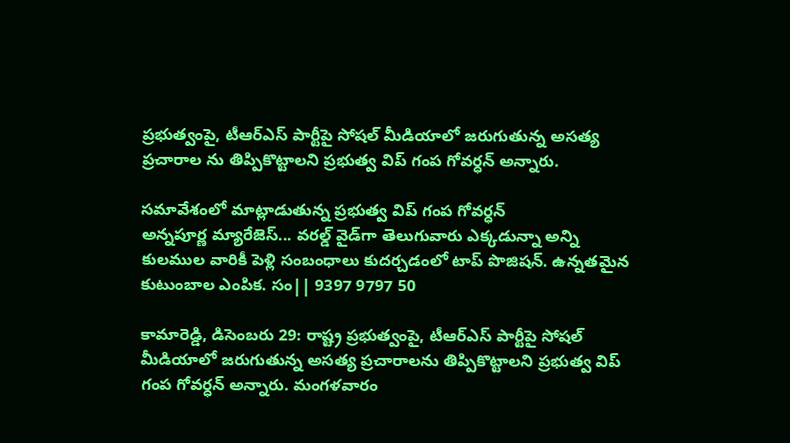ప్రభుత్వంపై, టీఆర్‌ఎస్‌ పార్టీపై సోషల్‌ మీడియాలో జరుగుతున్న అసత్య ప్రచారాల ను తిప్పికొట్టాలని ప్రభుత్వ విప్‌ గంప గోవర్ధన్‌ అన్నారు.

సమావేశంలో మాట్లాడుతున్న ప్రభుత్వ విప్‌ గంప గోవర్ధన్‌
అన్నపూర్ణ మ్యారేజెస్... వరల్డ్ వైడ్‌గా తెలుగువారు ఎక్కడున్నా అన్ని కులముల వారికీ పెళ్లి సంబంధాలు కుదర్చడంలో టాప్ పొజిషన్. ఉన్నతమైన కుటుంబాల ఎంపిక. సం|| 9397 9797 50

కామారెడ్డి, డిసెంబరు 29: రాష్ట్ర ప్రభుత్వంపై, టీఆర్‌ఎస్‌ పార్టీపై సోషల్‌ మీడియాలో జరుగుతున్న అసత్య ప్రచారాలను తిప్పికొట్టాలని ప్రభుత్వ విప్‌ గంప గోవర్ధన్‌ అన్నారు. మంగళవారం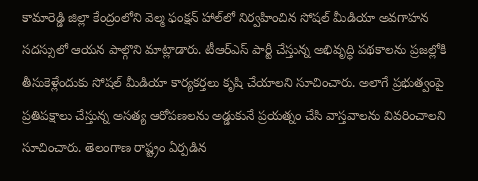కామారెడ్డి జిల్లా కేంద్రంలోని వెల్మ ఫంక్షన్‌ హాల్‌లో నిర్వహించిన సోషల్‌ మీడియా అవగాహన సదస్సులో ఆయన పాల్గొని మాట్లాడారు. టీఆర్‌ఎస్‌ పార్టీ చేస్తున్న అభివృద్ధి పథకాలను ప్రజల్లోకి తీసుకెళ్లేందుకు సోషల్‌ మీడియా కార్యకర్తలు కృషి చేయాలని సూచించారు. అలాగే ప్రభుత్వంపై ప్రతిపక్షాలు చేస్తున్న అసత్య ఆరోపణలను అడ్డుకునే ప్రయత్నం చేసి వాస్తవాలను వివరించాలని సూచించారు. తెలంగాణ రాష్ట్రం ఏర్పడిన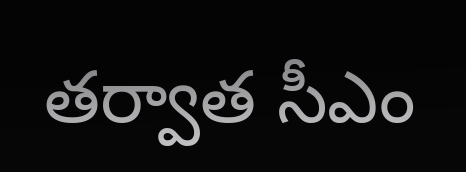తర్వాత సీఎం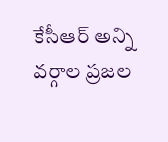కేసీఆర్‌ అన్ని వర్గాల ప్రజల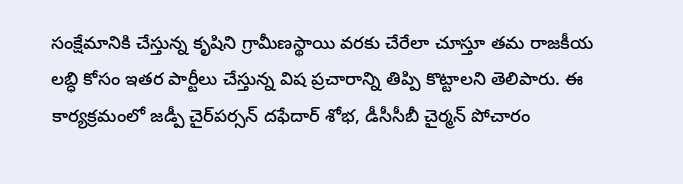సంక్షేమానికి చేస్తున్న కృషిని గ్రామీణస్థాయి వరకు చేరేలా చూస్తూ తమ రాజకీయ లబ్ధి కోసం ఇతర పార్టీలు చేస్తున్న విష ప్రచారాన్ని తిప్పి కొట్టాలని తెలిపారు. ఈ కార్యక్రమంలో జడ్పీ చైర్‌పర్సన్‌ దఫేదార్‌ శోభ, డీసీసీబీ చైర్మన్‌ పోచారం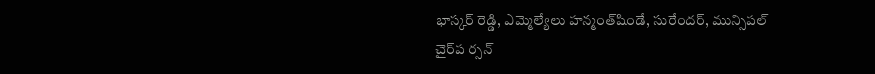భాస్కర్‌ రెడ్డి, ఎమ్మెల్యేలు హన్మంత్‌షిండే, సురేందర్‌, మున్సిపల్‌ చైర్‌ప ర్సన్‌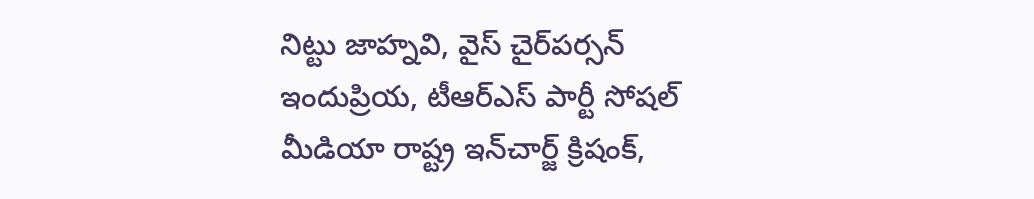నిట్టు జాహ్నవి, వైస్‌ చైర్‌పర్సన్‌ ఇందుప్రియ, టీఆర్‌ఎస్‌ పార్టీ సోషల్‌ మీడియా రాష్ట్ర ఇన్‌చార్జ్‌ క్రిషంక్‌,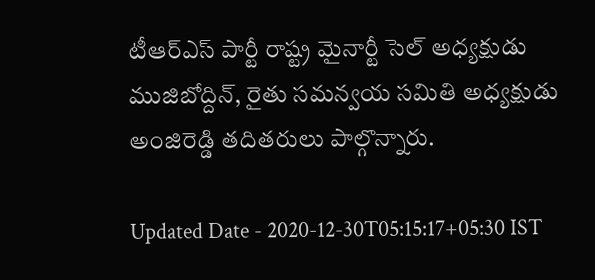టీఆర్‌ఎస్‌ పార్టీ రాష్ట్ర మైనార్టీ సెల్‌ అధ్యక్షుడు ముజిబోద్దిన్‌, రైతు సమన్వయ సమితి అధ్యక్షుడు అంజిరెడ్డి తదితరులు పాల్గొన్నారు.

Updated Date - 2020-12-30T05:15:17+05:30 IST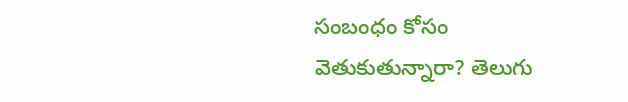సంబంధం కోసం వెతుకుతున్నారా? తెలుగు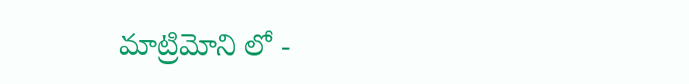మాట్రిమోని లో -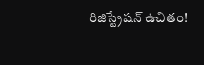రిజిస్ట్రేషన్ ఉచితం!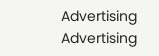Advertising
Advertising